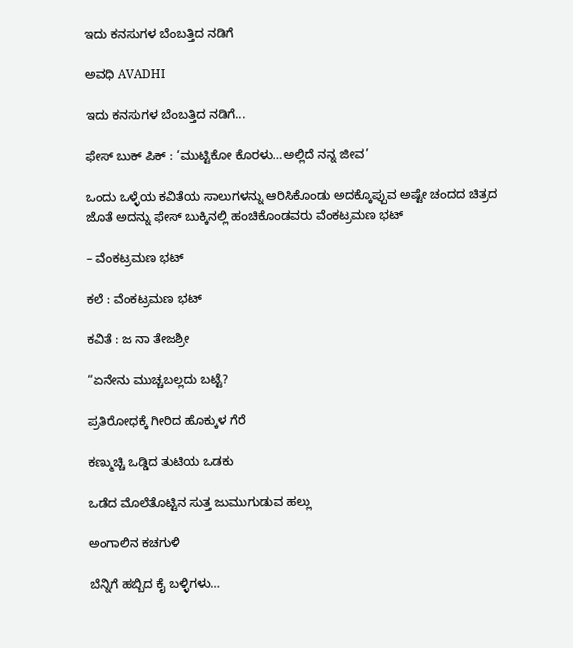ಇದು ಕನಸುಗಳ ಬೆಂಬತ್ತಿದ ನಡಿಗೆ‍

ಅವಧಿ AVADHI

ಇದು ಕನಸುಗಳ ಬೆಂಬತ್ತಿದ ನಡಿಗೆ...

ಫೇಸ್ ಬುಕ್ ಪಿಕ್ : ‘ಮುಟ್ಟಿಕೋ ಕೊರಳು…ಅಲ್ಲಿದೆ ನನ್ನ ಜೀವ’

ಒಂದು ಒಳ್ಳೆಯ ಕವಿತೆಯ ಸಾಲುಗಳನ್ನು ಆರಿಸಿಕೊಂಡು ಅದಕ್ಕೊಪ್ಪುವ ಅಷ್ಟೇ ಚಂದದ ಚಿತ್ರದ ಜೊತೆ ಅದನ್ನು ಫೇಸ್ ಬುಕ್ಕಿನಲ್ಲಿ ಹಂಚಿಕೊಂಡವರು ವೆಂಕಟ್ರಮಣ ಭಟ್

– ವೆಂಕಟ್ರಮಣ ಭಟ್

ಕಲೆ : ವೆಂಕಟ್ರಮಣ ಭಟ್

ಕವಿತೆ : ಜ ನಾ ತೇಜಶ್ರೀ

“ಏನೇನು ಮುಚ್ಚಬಲ್ಲದು ಬಟ್ಟೆ?

ಪ್ರತಿರೋಧಕ್ಕೆ ಗೀರಿದ ಹೊಕ್ಕುಳ ಗೆರೆ

ಕಣ್ಮುಚ್ಚಿ ಒಡ್ಡಿದ ತುಟಿಯ ಒಡಕು

ಒಡೆದ ಮೊಲೆತೊಟ್ಟಿನ ಸುತ್ತ ಜುಮುಗುಡುವ ಹಲ್ಲು

ಅಂಗಾಲಿನ ಕಚಗುಳಿ

ಬೆನ್ನಿಗೆ ಹಬ್ಬಿದ ಕೈ ಬಳ್ಳಿಗಳು…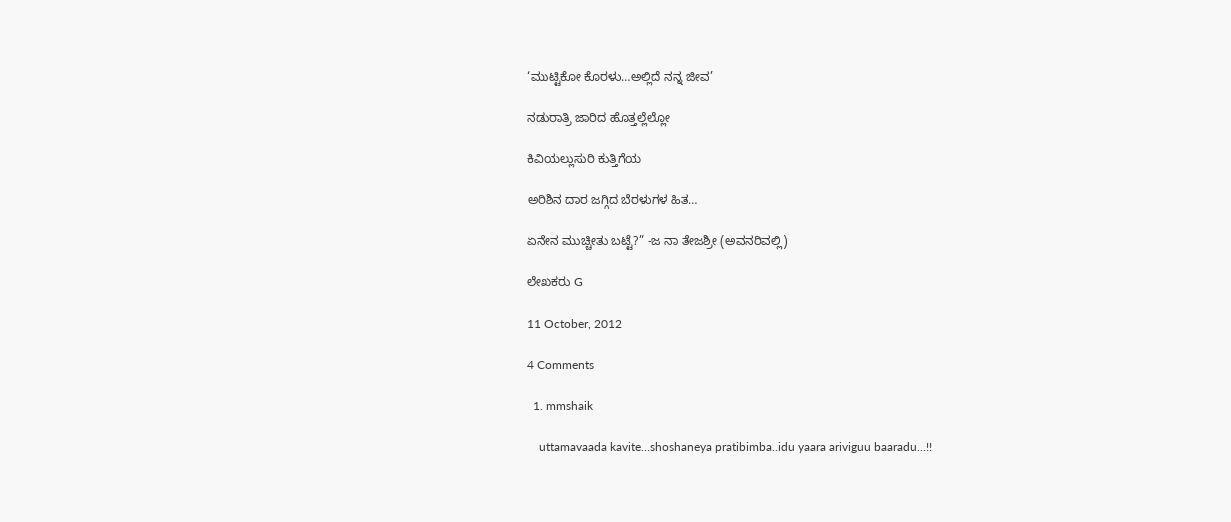‘ಮುಟ್ಟಿಕೋ ಕೊರಳು…ಅಲ್ಲಿದೆ ನನ್ನ ಜೀವ’

ನಡುರಾತ್ರಿ ಜಾರಿದ ಹೊತ್ತಲ್ಲೆಲ್ಲೋ

ಕಿವಿಯಲ್ಲುಸುರಿ ಕುತ್ತಿಗೆಯ

ಅರಿಶಿನ ದಾರ ಜಗ್ಗಿದ ಬೆರಳುಗಳ ಹಿತ…

ಏನೇನ ಮುಚ್ಚೀತು ಬಟ್ಟೆ?” -ಜ ನಾ ತೇಜಶ್ರೀ (ಅವನರಿವಲ್ಲಿ)

ಲೇಖಕರು G

11 October, 2012

4 Comments

  1. mmshaik

    uttamavaada kavite…shoshaneya pratibimba..idu yaara ariviguu baaradu…!!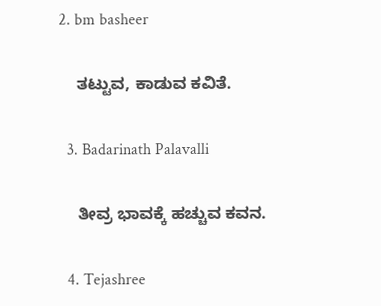2. bm basheer

    ತಟ್ಟುವ, ಕಾಡುವ ಕವಿತೆ.

  3. Badarinath Palavalli

    ತೀವ್ರ ಭಾವಕ್ಕೆ ಹಚ್ಚುವ ಕವನ.

  4. Tejashree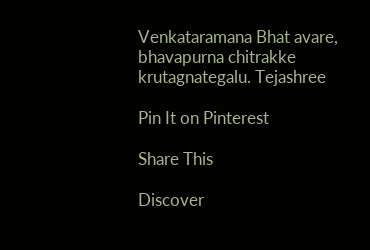Venkataramana Bhat avare, bhavapurna chitrakke krutagnategalu. Tejashree

Pin It on Pinterest

Share This

Discover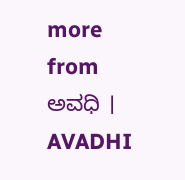more from ಅವಧಿ । AVADHI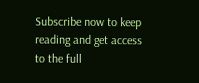Subscribe now to keep reading and get access to the full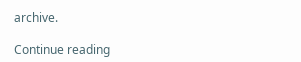archive.

Continue reading